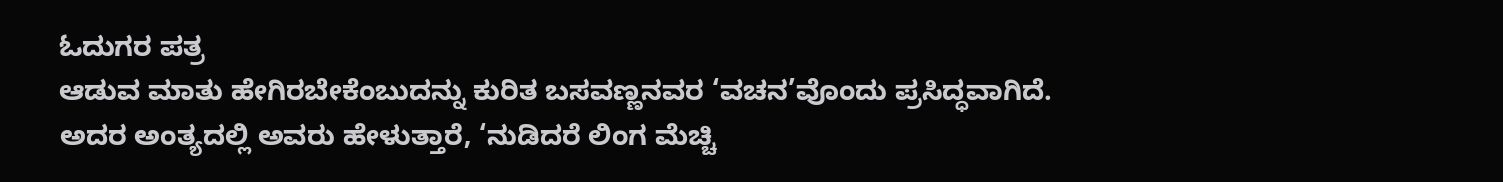ಓದುಗರ ಪತ್ರ
ಆಡುವ ಮಾತು ಹೇಗಿರಬೇಕೆಂಬುದನ್ನು ಕುರಿತ ಬಸವಣ್ಣನವರ ‘ವಚನ’ವೊಂದು ಪ್ರಸಿದ್ಧವಾಗಿದೆ. ಅದರ ಅಂತ್ಯದಲ್ಲಿ ಅವರು ಹೇಳುತ್ತಾರೆ, ‘ನುಡಿದರೆ ಲಿಂಗ ಮೆಚ್ಚಿ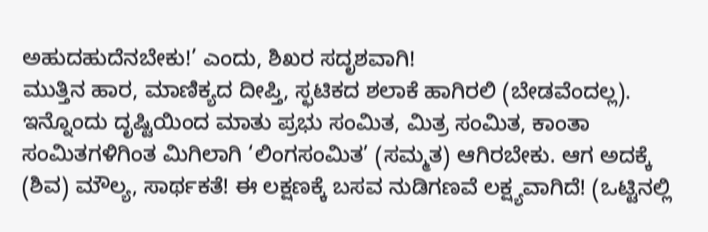ಅಹುದಹುದೆನಬೇಕು!’ ಎಂದು, ಶಿಖರ ಸದೃಶವಾಗಿ!
ಮುತ್ತಿನ ಹಾರ, ಮಾಣಿಕ್ಯದ ದೀಪ್ತಿ, ಸ್ಛಟಿಕದ ಶಲಾಕೆ ಹಾಗಿರಲಿ (ಬೇಡವೆಂದಲ್ಲ). ಇನ್ನೊಂದು ದೃಷ್ಟಿಯಿಂದ ಮಾತು ಪ್ರಭು ಸಂಮಿತ, ಮಿತ್ರ ಸಂಮಿತ, ಕಾಂತಾ ಸಂಮಿತಗಳಿಗಿಂತ ಮಿಗಿಲಾಗಿ ‘ಲಿಂಗಸಂಮಿತ’ (ಸಮ್ಮತ) ಆಗಿರಬೇಕು. ಆಗ ಅದಕ್ಕೆ (ಶಿವ) ಮೌಲ್ಯ, ಸಾರ್ಥಕತೆ! ಈ ಲಕ್ಷಣಕ್ಕೆ ಬಸವ ನುಡಿಗಣವೆ ಲಕ್ಷ್ಯವಾಗಿದೆ! (ಒಟ್ಟಿನಲ್ಲಿ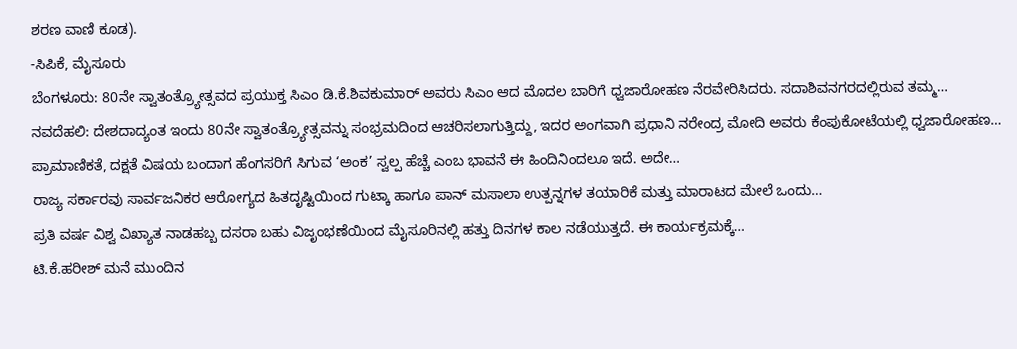ಶರಣ ವಾಣಿ ಕೂಡ).
-ಸಿಪಿಕೆ, ಮೈಸೂರು
ಬೆಂಗಳೂರು: 80ನೇ ಸ್ವಾತಂತ್ರ್ಯೋತ್ಸವದ ಪ್ರಯುಕ್ತ ಸಿಎಂ ಡಿ.ಕೆ.ಶಿವಕುಮಾರ್ ಅವರು ಸಿಎಂ ಆದ ಮೊದಲ ಬಾರಿಗೆ ಧ್ವಜಾರೋಹಣ ನೆರವೇರಿಸಿದರು. ಸದಾಶಿವನಗರದಲ್ಲಿರುವ ತಮ್ಮ…
ನವದೆಹಲಿ: ದೇಶದಾದ್ಯಂತ ಇಂದು 80ನೇ ಸ್ವಾತಂತ್ರ್ಯೋತ್ಸವನ್ನು ಸಂಭ್ರಮದಿಂದ ಆಚರಿಸಲಾಗುತ್ತಿದ್ದು, ಇದರ ಅಂಗವಾಗಿ ಪ್ರಧಾನಿ ನರೇಂದ್ರ ಮೋದಿ ಅವರು ಕೆಂಪುಕೋಟೆಯಲ್ಲಿ ಧ್ವಜಾರೋಹಣ…
ಪ್ರಾಮಾಣಿಕತೆ, ದಕ್ಷತೆ ವಿಷಯ ಬಂದಾಗ ಹೆಂಗಸರಿಗೆ ಸಿಗುವ ‘ಅಂಕ’ ಸ್ವಲ್ಪ ಹೆಚ್ಚೆ ಎಂಬ ಭಾವನೆ ಈ ಹಿಂದಿನಿಂದಲೂ ಇದೆ. ಅದೇ…
ರಾಜ್ಯ ಸರ್ಕಾರವು ಸಾರ್ವಜನಿಕರ ಆರೋಗ್ಯದ ಹಿತದೃಷ್ಟಿಯಿಂದ ಗುಟ್ಕಾ ಹಾಗೂ ಪಾನ್ ಮಸಾಲಾ ಉತ್ಪನ್ನಗಳ ತಯಾರಿಕೆ ಮತ್ತು ಮಾರಾಟದ ಮೇಲೆ ಒಂದು…
ಪ್ರತಿ ವರ್ಷ ವಿಶ್ವ ವಿಖ್ಯಾತ ನಾಡಹಬ್ಬ ದಸರಾ ಬಹು ವಿಜೃಂಭಣೆಯಿಂದ ಮೈಸೂರಿನಲ್ಲಿ ಹತ್ತು ದಿನಗಳ ಕಾಲ ನಡೆಯುತ್ತದೆ. ಈ ಕಾರ್ಯಕ್ರಮಕ್ಕೆ…
ಟಿ.ಕೆ.ಹರೀಶ್ ಮನೆ ಮುಂದಿನ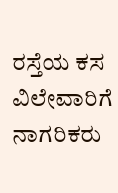ರಸ್ತೆಯ ಕಸ ವಿಲೇವಾರಿಗೆ ನಾಗರಿಕರು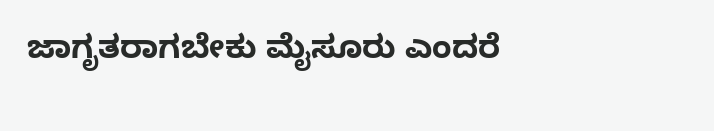ಜಾಗೃತರಾಗಬೇಕು ಮೈಸೂರು ಎಂದರೆ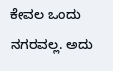ಕೇವಲ ಒಂದು ನಗರವಲ್ಲ. ಅದು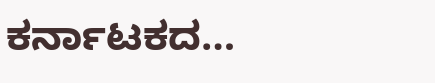ಕರ್ನಾಟಕದ…